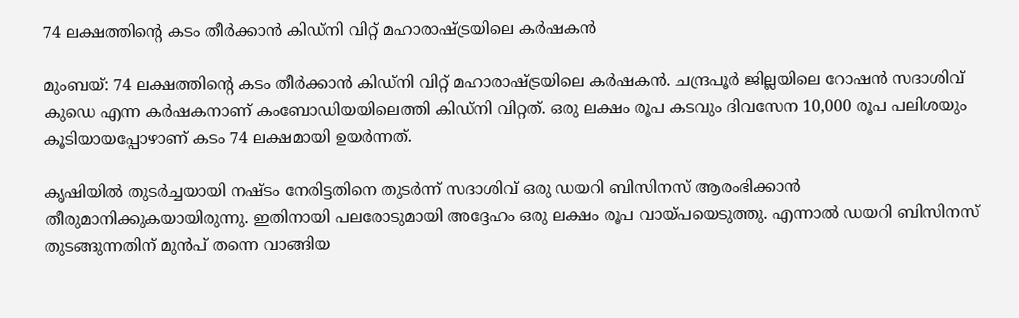74 ലക്ഷത്തിന്റെ കടം തീർക്കാൻ കിഡ്നി വിറ്റ് മഹാരാഷ്ട്രയിലെ കർഷകൻ

മുംബയ്: 74 ലക്ഷത്തിന്റെ കടം തീർക്കാൻ കിഡ്നി വിറ്റ് മഹാരാഷ്ട്രയിലെ കർഷകൻ. ചന്ദ്രപൂർ ജില്ലയിലെ റോഷൻ സദാശിവ് കുഡെ എന്ന കർഷകനാണ് കംബോഡിയയിലെത്തി കിഡ്നി വിറ്റത്. ഒരു ലക്ഷം രൂപ കടവും ദിവസേന 10,000 രൂപ പലിശയും കൂടിയായപ്പോഴാണ് കടം 74 ലക്ഷമായി ഉയർന്നത്.

കൃഷിയിൽ തുടർച്ചയായി നഷ്ടം നേരിട്ടതിനെ തുടർന്ന് സദാശിവ് ഒരു ഡയറി ബിസിനസ് ആരംഭിക്കാൻ തീരുമാനിക്കുകയായിരുന്നു. ഇതിനായി പലരോടുമായി അദ്ദേഹം ഒരു ലക്ഷം രൂപ വായ്പയെടുത്തു. എന്നാൽ ഡയറി ബിസിനസ് തുടങ്ങുന്നതിന് മുൻപ് തന്നെ വാങ്ങിയ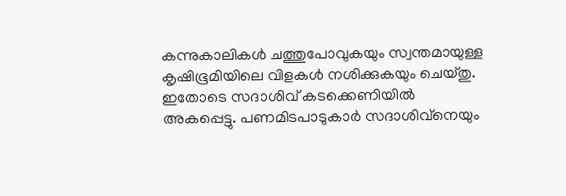കന്നുകാലികൾ ചത്തുപോവുകയും സ്വന്തമായുള്ള കൃഷിഭൂമിയിലെ വിളകൾ നശിക്കുകയും ചെയ്തു. ഇതോടെ സദാശിവ് കടക്കെണിയിൽ അകപ്പെട്ടു. പണമിടപാടുകാർ സദാശിവ്‌നെയും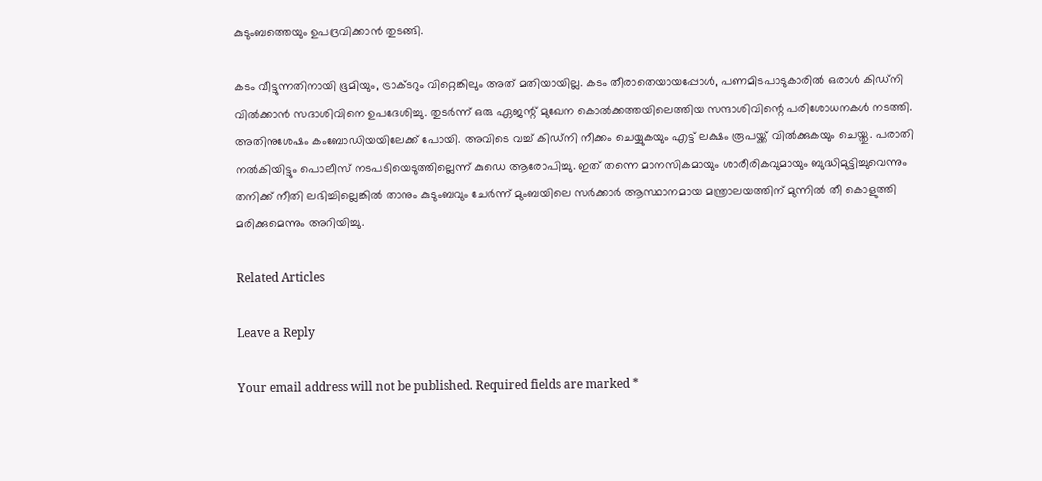കുടുംബത്തെയും ഉപദ്രവിക്കാൻ തുടങ്ങി.

കടം വീട്ടുന്നതിനായി ഭൂമിയും, ട്രാക്ടറും വിറ്റെങ്കിലും അത് മതിയായില്ല. കടം തീരാതെയായപ്പോൾ, പണമിടപാടുകാരിൽ ഒരാൾ കിഡ്നി വിൽക്കാൻ സദാശിവിനെ ഉപദേശിച്ചു. തുടർന്ന് ഒരു ഏജന്റ് മുഖേന കൊൽക്കത്തയിലെത്തിയ സന്ദാശിവിന്റെ പരിശോധനകൾ നടത്തി. അതിനുശേഷം കംബോഡിയയിലേക്ക് പോയി. അവിടെ വച്ച് കിഡ്നി നീക്കം ചെയ്യുകയും എട്ട് ലക്ഷം രൂപയ്ക്ക് വിൽക്കുകയും ചെയ്തു. പരാതി നൽകിയിട്ടും പൊലീസ് നടപടിയെടുത്തില്ലെന്ന് കുഡെ ആരോപിച്ചു. ഇത് തന്നെ മാനസികമായും ശാരീരികവുമായും ബുദ്ധിമുട്ടിച്ചുവെന്നും തനിക്ക് നീതി ലഭിച്ചില്ലെങ്കിൽ താനും കുടുംബവും ചേർന്ന് മുംബയിലെ സർക്കാർ ആസ്ഥാനമായ മന്ത്രാലയത്തിന് മുന്നിൽ തീ കൊളുത്തി മരിക്കുമെന്നും അറിയിച്ചു.

Related Articles

Leave a Reply

Your email address will not be published. Required fields are marked *